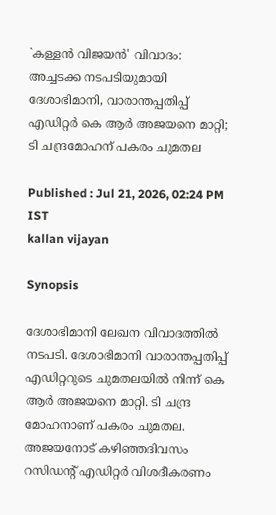`കള്ളൻ വിജയൻ' വിവാദം: അച്ചടക്ക നടപടിയുമായി ദേശാഭിമാനി, വാരാന്തപ്പതിപ്പ് എഡിറ്റർ കെ ആർ അജയനെ മാറ്റി; ടി ചന്ദ്രമോഹന് പകരം ചുമതല

Published : Jul 21, 2026, 02:24 PM IST
kallan vijayan

Synopsis

ദേശാഭിമാനി ലേഖന വിവാദത്തിൽ നടപടി. ദേശാഭിമാനി വാരാന്തപ്പതിപ്പ് എഡിറ്ററുടെ ചുമതലയിൽ നിന്ന് കെ ആർ അജയനെ മാറ്റി. ടി ചന്ദ്ര മോഹനാണ് പകരം ചുമതല. അജയനോട് കഴിഞ്ഞദിവസം റസിഡൻ്റ് എഡിറ്റർ വിശദീകരണം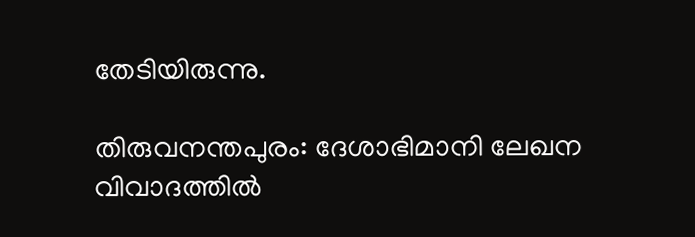തേടിയിരുന്നു.

തിരുവനന്തപുരം: ദേശാഭിമാനി ലേഖന വിവാദത്തിൽ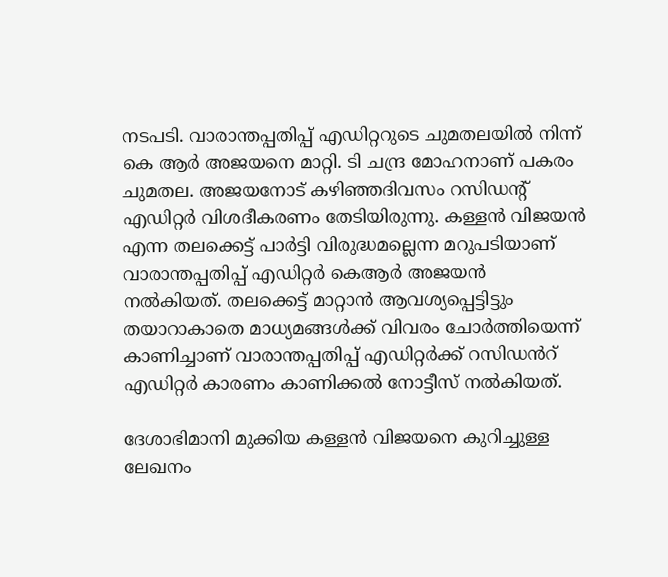നടപടി. വാരാന്തപ്പതിപ്പ് എഡിറ്ററുടെ ചുമതലയിൽ നിന്ന് കെ ആർ അജയനെ മാറ്റി. ടി ചന്ദ്ര മോഹനാണ് പകരം ചുമതല. അജയനോട് കഴിഞ്ഞദിവസം റസിഡൻ്റ് എഡിറ്റർ വിശദീകരണം തേടിയിരുന്നു. കള്ളൻ വിജയൻ എന്ന തലക്കെട്ട് പാർട്ടി വിരുദ്ധമല്ലെന്ന മറുപടിയാണ് വാരാന്തപ്പതിപ്പ് എഡിറ്റർ കെആർ അജയൻ നൽകിയത്. തലക്കെട്ട് മാറ്റാൻ ആവശ്യപ്പെട്ടിട്ടും തയാറാകാതെ മാധ്യമങ്ങൾക്ക് വിവരം ചോർത്തിയെന്ന് കാണിച്ചാണ് വാരാന്തപ്പതിപ്പ് എഡിറ്റർക്ക് റസിഡൻറ് എഡിറ്റർ കാരണം കാണിക്കൽ നോട്ടീസ് നൽകിയത്.

ദേശാഭിമാനി മുക്കിയ കള്ളൻ വിജയനെ കുറിച്ചുള്ള ലേഖനം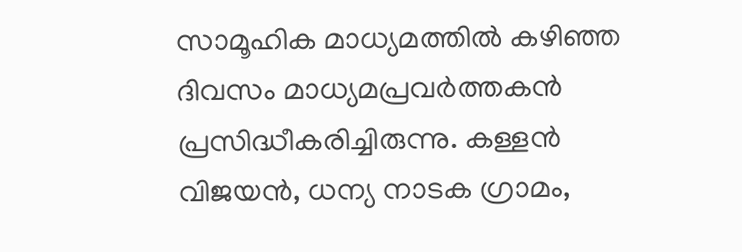സാമൂഹിക മാധ്യമത്തിൽ കഴിഞ്ഞ ദിവസം മാധ്യമപ്രവർത്തകൻ പ്രസിദ്ധീകരിച്ചിരുന്നു. കള്ളൻ വിജയൻ, ധന്യ നാടക ഗ്രാമം,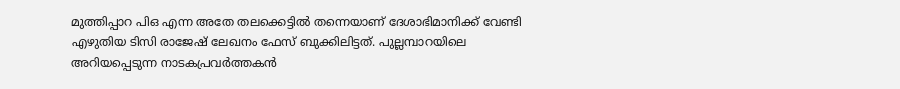മുത്തിപ്പാറ പിഒ എന്ന അതേ തലക്കെട്ടിൽ തന്നെയാണ് ദേശാഭിമാനിക്ക് വേണ്ടി എഴുതിയ ടിസി രാജേഷ് ലേഖനം ഫേസ് ബുക്കിലിട്ടത്. പുല്ലമ്പാറയിലെ അറിയപ്പെടുന്ന നാടകപ്രവർത്തകൻ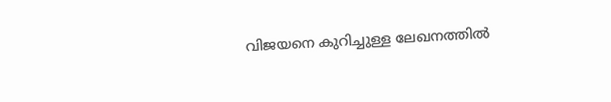വിജയനെ കുറിച്ചുള്ള ലേഖനത്തിൽ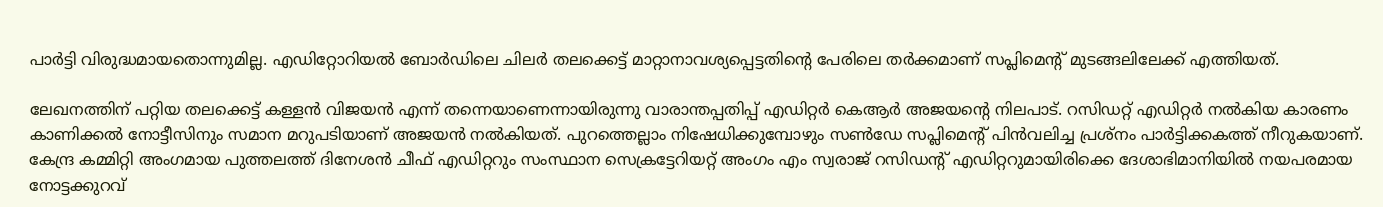പാർട്ടി വിരുദ്ധമായതൊന്നുമില്ല. എഡിറ്റോറിയൽ ബോർഡിലെ ചിലർ തലക്കെട്ട് മാറ്റാനാവശ്യപ്പെട്ടതിൻ്റെ പേരിലെ തർക്കമാണ് സപ്ലിമെൻ്റ് മുടങ്ങലിലേക്ക് എത്തിയത്.

ലേഖനത്തിന് പറ്റിയ തലക്കെട്ട് കള്ളൻ വിജയൻ എന്ന് തന്നെയാണെന്നായിരുന്നു വാരാന്തപ്പതിപ്പ് എഡിറ്റർ കെആർ അജയൻ്റെ നിലപാട്. റസിഡറ്റ് എഡിറ്റർ നൽകിയ കാരണം കാണിക്കൽ നോട്ടീസിനും സമാന മറുപടിയാണ് അജയൻ നൽകിയത്. പുറത്തെല്ലാം നിഷേധിക്കുമ്പോഴും സൺഡേ സപ്ലിമെന്റ് പിൻവലിച്ച പ്രശ്നം പാർട്ടിക്കകത്ത് നീറുകയാണ്. കേന്ദ്ര കമ്മിറ്റി അംഗമായ പുത്തലത്ത് ദിനേശൻ ചീഫ് എഡിറ്ററും സംസ്ഥാന സെക്രട്ടേറിയറ്റ് അംഗം എം സ്വരാജ് റസിഡന്‍റ് എഡിറ്ററുമായിരിക്കെ ദേശാഭിമാനിയിൽ നയപരമായ നോട്ടക്കുറവ്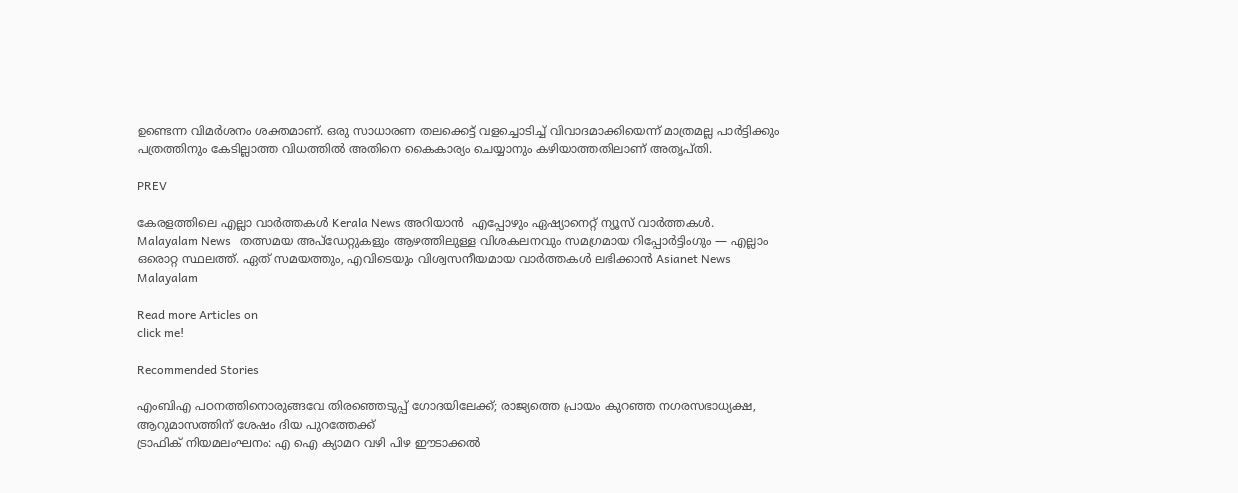ഉണ്ടെന്ന വിമർശനം ശക്തമാണ്. ഒരു സാധാരണ തലക്കെട്ട് വളച്ചൊടിച്ച് വിവാദമാക്കിയെന്ന് മാത്രമല്ല പാർട്ടിക്കും പത്രത്തിനും കേടില്ലാത്ത വിധത്തിൽ അതിനെ കൈകാര്യം ചെയ്യാനും കഴിയാത്തതിലാണ് അതൃപ്തി.

PREV

കേരളത്തിലെ എല്ലാ വാർത്തകൾ Kerala News അറിയാൻ  എപ്പോഴും ഏഷ്യാനെറ്റ് ന്യൂസ് വാർത്തകൾ.  Malayalam News   തത്സമയ അപ്‌ഡേറ്റുകളും ആഴത്തിലുള്ള വിശകലനവും സമഗ്രമായ റിപ്പോർട്ടിംഗും — എല്ലാം ഒരൊറ്റ സ്ഥലത്ത്. ഏത് സമയത്തും, എവിടെയും വിശ്വസനീയമായ വാർത്തകൾ ലഭിക്കാൻ Asianet News Malayalam

Read more Articles on
click me!

Recommended Stories

എംബിഎ പഠനത്തിനൊരുങ്ങവേ തിരഞ്ഞെടുപ്പ് ഗോദയിലേക്ക്; രാജ്യത്തെ പ്രായം കുറഞ്ഞ നഗരസഭാധ്യക്ഷ, ആറുമാസത്തിന് ശേഷം ദിയ പുറത്തേക്ക്
ട്രാഫിക് നിയമലംഘനം: എ ഐ ക്യാമറ വഴി പിഴ ഈടാക്കൽ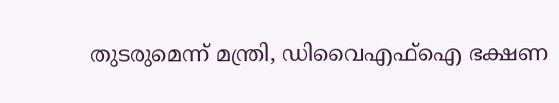തുടരുമെന്ന് മന്ത്രി, ഡിവൈഎഫ്ഐ ഭക്ഷണ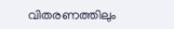വിതരണത്തിലും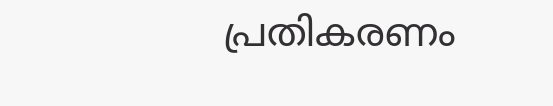പ്രതികരണം